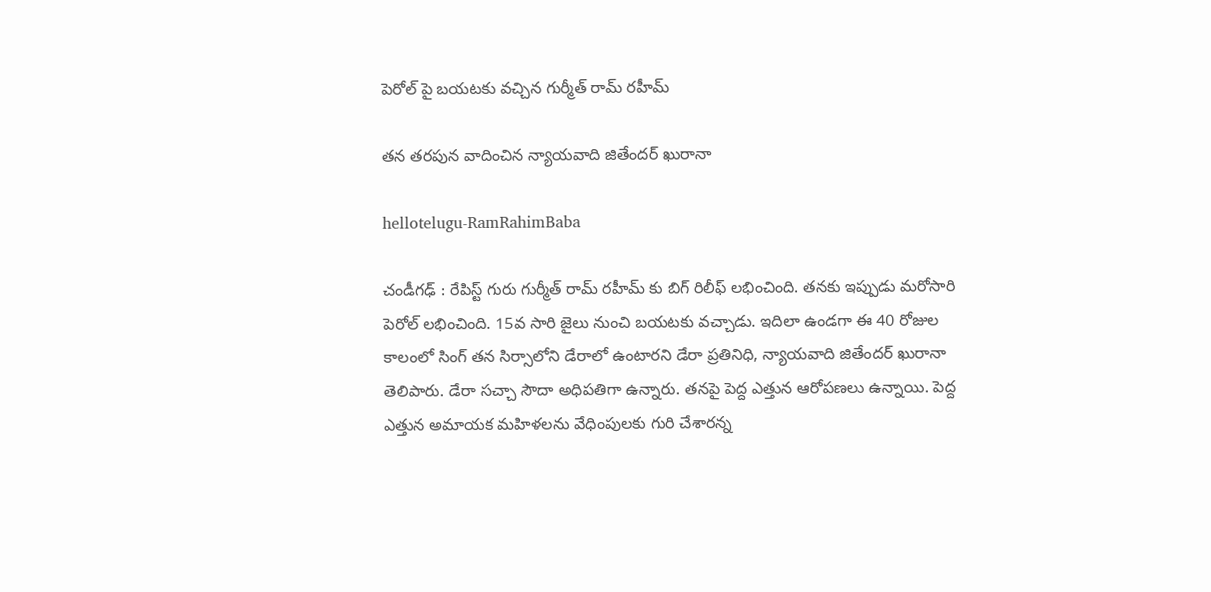పెరోల్ పై బ‌య‌ట‌కు వ‌చ్చిన గుర్మీత్ రామ్ ర‌హీమ్

త‌న త‌ర‌పున వాదించిన న్యాయ‌వాది జితేంద‌ర్ ఖురానా

hellotelugu-RamRahimBaba

చండీగ‌ఢ్ : రేపిస్ట్ గురు గుర్మీత్ రామ్ ర‌హీమ్ కు బిగ్ రిలీఫ్ ల‌భించింది. త‌న‌కు ఇప్పుడు మ‌రోసారి పెరోల్ ల‌భించింది. 15వ సారి జైలు నుంచి బ‌య‌ట‌కు వ‌చ్చాడు. ఇదిలా ఉండ‌గా ఈ 40 రోజుల కాలంలో సింగ్ తన సిర్సాలోని డేరాలో ఉంటారని డేరా ప్రతినిధి, న్యాయవాది జితేందర్ ఖురానా తెలిపారు. డేరా సచ్చా సౌదా అధిపతిగా ఉన్నారు. త‌న‌పై పెద్ద ఎత్తున ఆరోప‌ణ‌లు ఉన్నాయి. పెద్ద ఎత్తున అమాయ‌క మ‌హిళ‌ల‌ను వేధింపుల‌కు గురి చేశార‌న్న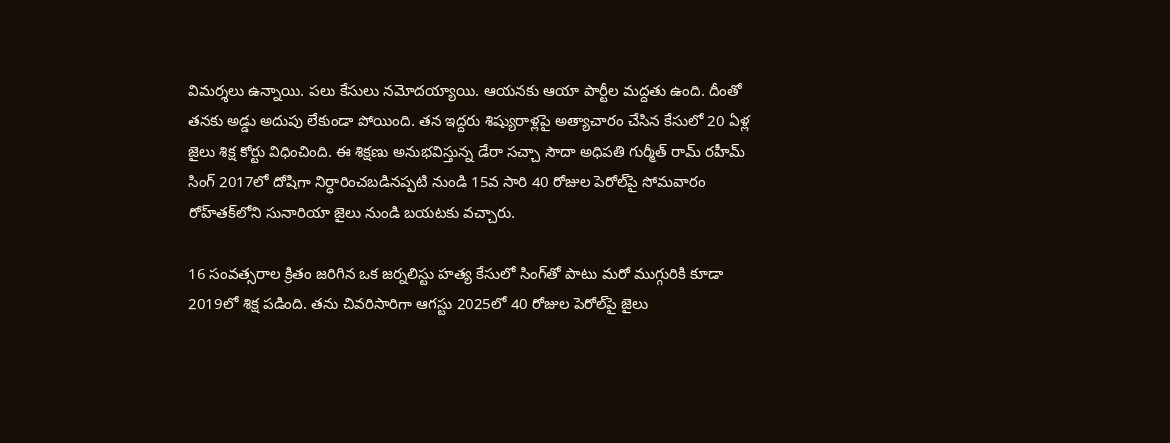విమ‌ర్శ‌లు ఉన్నాయి. ప‌లు కేసులు న‌మోద‌య్యాయి. ఆయ‌న‌కు ఆయా పార్టీల మ‌ద్ద‌తు ఉంది. దీంతో త‌న‌కు అడ్డు అదుపు లేకుండా పోయింది. తన ఇద్దరు శిష్యురాళ్లపై అత్యాచారం చేసిన కేసులో 20 ఏళ్ల జైలు శిక్ష కోర్టు విధించింది. ఈ శిక్ష‌ణు అనుభవిస్తున్న డేరా సచ్చా సౌదా అధిపతి గుర్మీత్ రామ్ రహీమ్ సింగ్ 2017లో దోషిగా నిర్ధారించబడినప్పటి నుండి 15వ సారి 40 రోజుల పెరోల్‌పై సోమవారం రోహ్‌తక్‌లోని సునారియా జైలు నుండి బయటకు వచ్చారు.

16 సంవత్సరాల క్రితం జరిగిన ఒక జర్నలిస్టు హత్య కేసులో సింగ్‌తో పాటు మరో ముగ్గురికి కూడా 2019లో శిక్ష పడింది. త‌ను చివరిసారిగా ఆగస్టు 2025లో 40 రోజుల పెరోల్‌పై జైలు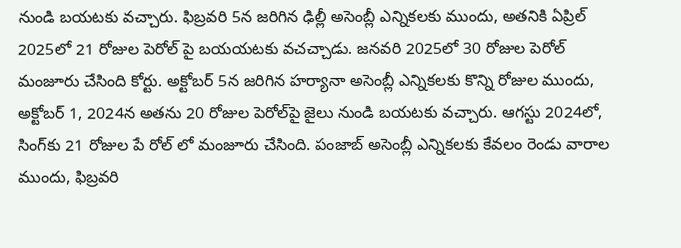నుండి బయటకు వచ్చారు. ఫిబ్రవరి 5న జరిగిన ఢిల్లీ అసెంబ్లీ ఎన్నికలకు ముందు, అతనికి ఏప్రిల్ 2025లో 21 రోజుల పెరోల్ పై బ‌య‌య‌ట‌కు వ‌చ‌చ్చాడు. జనవరి 2025లో 30 రోజుల పెరోల్ మంజూరు చేసింది కోర్టు. అక్టోబర్ 5న జరిగిన హర్యానా అసెంబ్లీ ఎన్నికలకు కొన్ని రోజుల ముందు, అక్టోబర్ 1, 2024న అతను 20 రోజుల పెరోల్‌పై జైలు నుండి బయటకు వచ్చారు. ఆగస్టు 2024లో, సింగ్‌కు 21 రోజుల పే రోల్ లో మంజూరు చేసింది. పంజాబ్ అసెంబ్లీ ఎన్నికలకు కేవలం రెండు వారాల ముందు, ఫిబ్రవరి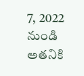7, 2022 నుండి అతనికి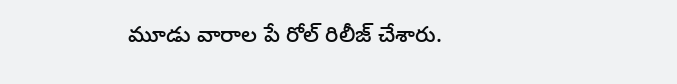మూడు వారాల పే రోల్ రిలీజ్ చేశారు.